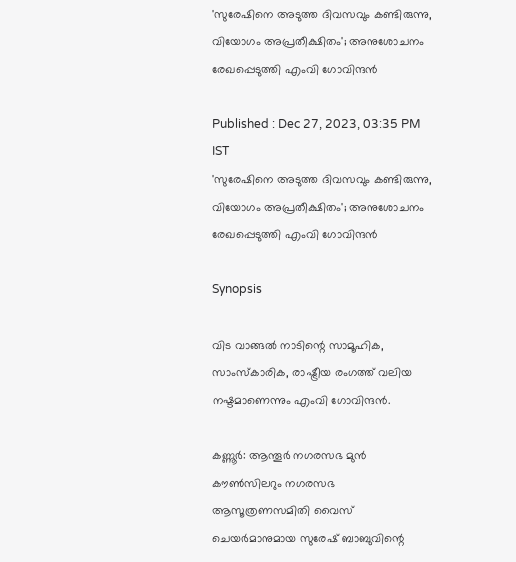'സുരേഷിനെ അടുത്ത ദിവസവും കണ്ടിരുന്നു, വിയോഗം അപ്രതീക്ഷിതം'; അനുശോചനം രേഖപ്പെടുത്തി എംവി ഗോവിന്ദന്‍

Published : Dec 27, 2023, 03:35 PM IST
'സുരേഷിനെ അടുത്ത ദിവസവും കണ്ടിരുന്നു, വിയോഗം അപ്രതീക്ഷിതം'; അനുശോചനം രേഖപ്പെടുത്തി എംവി ഗോവിന്ദന്‍

Synopsis

വിട വാങ്ങല്‍ നാടിന്റെ സാമൂഹിക, സാംസ്‌കാരിക, രാഷ്ട്രീയ രംഗത്ത് വലിയ നഷ്ടമാണെന്നും എംവി ഗോവിന്ദന്‍.

കണ്ണൂര്‍: ആന്തൂര്‍ നഗരസഭ മുന്‍ കൗണ്‍സിലറും നഗരസഭ ആസൂത്രണസമിതി വൈസ് ചെയര്‍മാനുമായ സുരേഷ് ബാബുവിന്റെ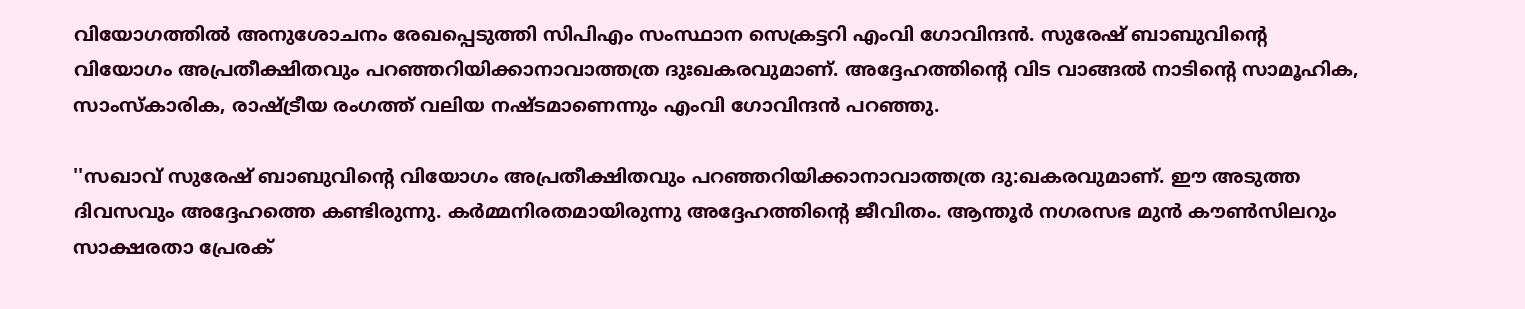വിയോഗത്തില്‍ അനുശോചനം രേഖപ്പെടുത്തി സിപിഎം സംസ്ഥാന സെക്രട്ടറി എംവി ഗോവിന്ദന്‍. സുരേഷ് ബാബുവിന്റെ വിയോഗം അപ്രതീക്ഷിതവും പറഞ്ഞറിയിക്കാനാവാത്തത്ര ദുഃഖകരവുമാണ്. അദ്ദേഹത്തിന്റെ വിട വാങ്ങല്‍ നാടിന്റെ സാമൂഹിക, സാംസ്‌കാരിക, രാഷ്ട്രീയ രംഗത്ത് വലിയ നഷ്ടമാണെന്നും എംവി ഗോവിന്ദന്‍ പറഞ്ഞു.

''സഖാവ് സുരേഷ് ബാബുവിന്റെ വിയോഗം അപ്രതീക്ഷിതവും പറഞ്ഞറിയിക്കാനാവാത്തത്ര ദു:ഖകരവുമാണ്. ഈ അടുത്ത ദിവസവും അദ്ദേഹത്തെ കണ്ടിരുന്നു. കര്‍മ്മനിരതമായിരുന്നു അദ്ദേഹത്തിന്റെ ജീവിതം. ആന്തൂര്‍ നഗരസഭ മുന്‍ കൗണ്‍സിലറും സാക്ഷരതാ പ്രേരക്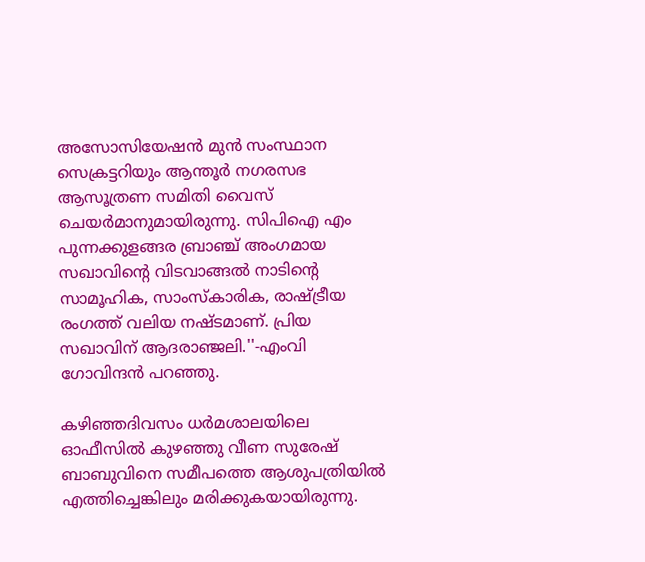അസോസിയേഷന്‍ മുന്‍ സംസ്ഥാന സെക്രട്ടറിയും ആന്തൂര്‍ നഗരസഭ ആസൂത്രണ സമിതി വൈസ് ചെയര്‍മാനുമായിരുന്നു. സിപിഐ എം പുന്നക്കുളങ്ങര ബ്രാഞ്ച് അംഗമായ സഖാവിന്റെ വിടവാങ്ങല്‍ നാടിന്റെ സാമൂഹിക, സാംസ്‌കാരിക, രാഷ്ട്രീയ രംഗത്ത് വലിയ നഷ്ടമാണ്. പ്രിയ സഖാവിന് ആദരാഞ്ജലി.''-എംവി ഗോവിന്ദന്‍ പറഞ്ഞു.

കഴിഞ്ഞദിവസം ധര്‍മശാലയിലെ ഓഫീസില്‍ കുഴഞ്ഞു വീണ സുരേഷ് ബാബുവിനെ സമീപത്തെ ആശുപത്രിയില്‍ എത്തിച്ചെങ്കിലും മരിക്കുകയായിരുന്നു.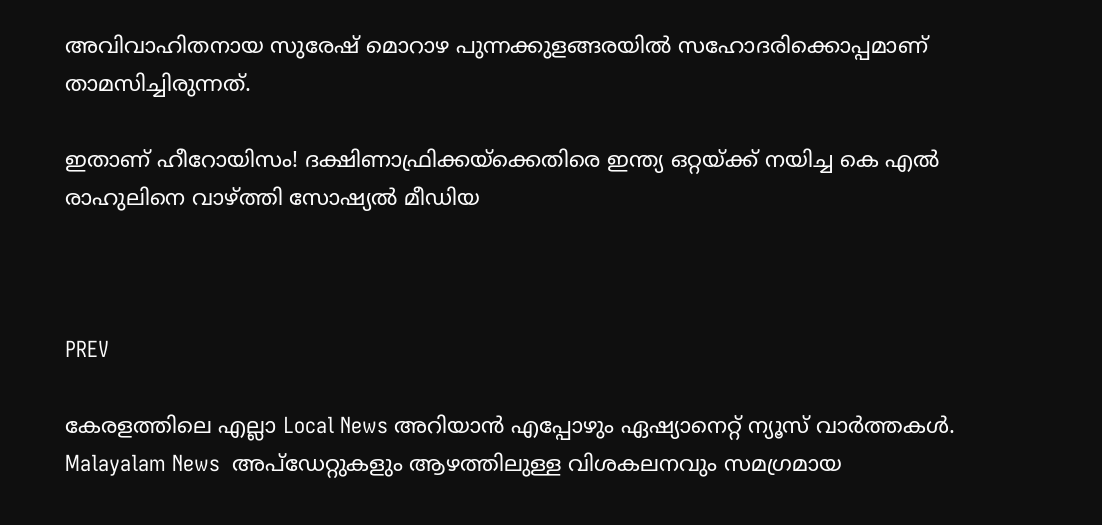അവിവാഹിതനായ സുരേഷ് മൊറാഴ പുന്നക്കുളങ്ങരയില്‍ സഹോദരിക്കൊപ്പമാണ് താമസിച്ചിരുന്നത്.

ഇതാണ് ഹീറോയിസം! ദക്ഷിണാഫ്രിക്കയ്‌ക്കെതിരെ ഇന്ത്യ ഒറ്റയ്ക്ക് നയിച്ച കെ എല്‍ രാഹുലിനെ വാഴ്ത്തി സോഷ്യല്‍ മീഡിയ



PREV

കേരളത്തിലെ എല്ലാ Local News അറിയാൻ എപ്പോഴും ഏഷ്യാനെറ്റ് ന്യൂസ് വാർത്തകൾ. Malayalam News  അപ്‌ഡേറ്റുകളും ആഴത്തിലുള്ള വിശകലനവും സമഗ്രമായ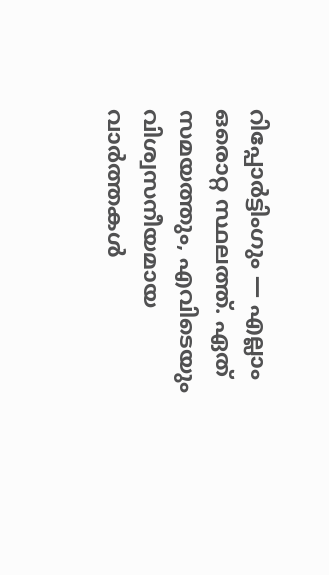റിപ്പോർട്ടിംഗും — എല്ലാം ഒരൊറ്റ സ്ഥലത്ത്. ഏത് സമയത്തും, എവിടെയും വിശ്വസനീയമായ വാർത്തകൾ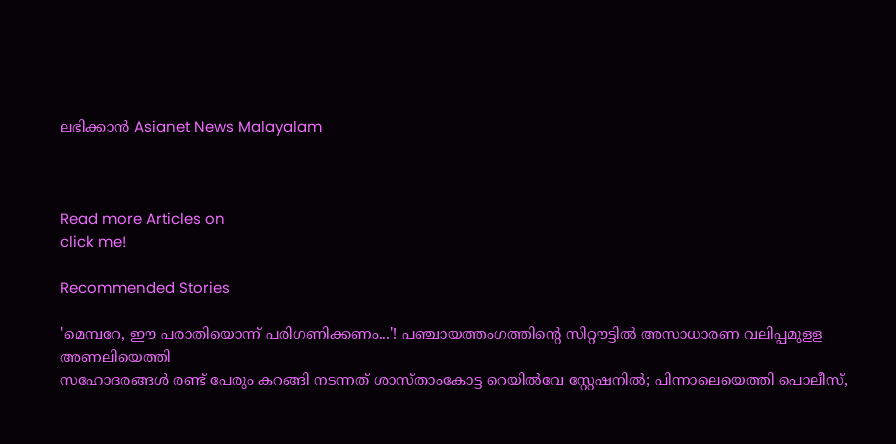ലഭിക്കാൻ Asianet News Malayalam



Read more Articles on
click me!

Recommended Stories

'മെമ്പറേ, ഈ പരാതിയൊന്ന് പരിഗണിക്കണം...'! പഞ്ചായത്തംഗത്തിന്റെ സിറ്റൗട്ടിൽ അസാധാരണ വലിപ്പമുളള അണലിയെത്തി
സഹോദരങ്ങൾ രണ്ട് പേരും കറങ്ങി നടന്നത് ശാസ്താംകോട്ട റെയിൽവേ സ്റ്റേഷനിൽ; പിന്നാലെയെത്തി പൊലീസ്,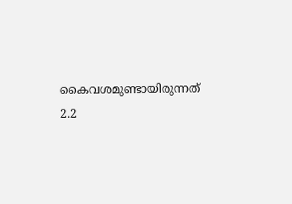കൈവശമുണ്ടായിരുന്നത് 2.2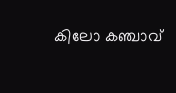കിലോ കഞ്ചാവ്